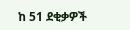ከ 51 ደቂቃዎች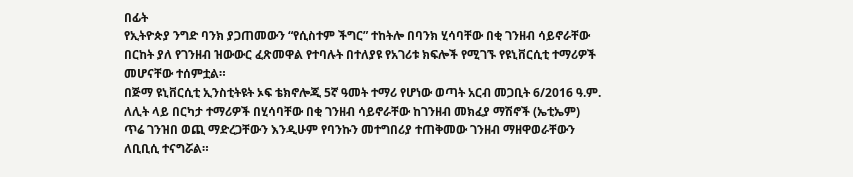በፊት
የኢትዮጵያ ንግድ ባንክ ያጋጠመውን “የሲስተም ችግር” ተከትሎ በባንክ ሂሳባቸው በቂ ገንዘብ ሳይኖራቸው በርከት ያለ የገንዘብ ዝውውር ፈጽመዋል የተባሉት በተለያዩ የአገሪቱ ክፍሎች የሚገኙ የዩኒቨርሲቲ ተማሪዎች መሆናቸው ተሰምቷል።
በጅማ ዩኒቨርሲቲ ኢንስቲትዩት ኦፍ ቴክኖሎጂ 5ኛ ዓመት ተማሪ የሆነው ወጣት አርብ መጋቢት 6/2016 ዓ.ም. ለሊት ላይ በርካታ ተማሪዎች በሂሳባቸው በቂ ገንዘብ ሳይኖራቸው ከገንዘብ መክፈያ ማሽኖች (ኤቲኤም) ጥሬ ገንዝበ ወጪ ማድረጋቸውን እንዲሁም የባንኩን መተግበሪያ ተጠቅመው ገንዘብ ማዘዋወራቸውን ለቢቢሲ ተናግሯል።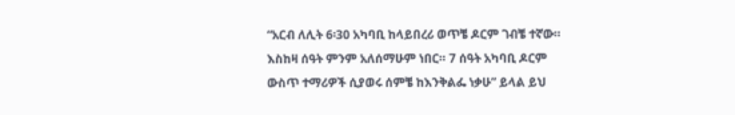“አርብ ለሊት 6፡30 አካባቢ ከላይበረሪ ወጥቼ ዶርም ገብቼ ተኛው። እስከዛ ሰዓት ምንም አለሰማሁም ነበር። 7 ሰዓት አካባቢ ዶርም ውስጥ ተማሪዎች ሲያወሩ ሰምቼ ከእንቅልፌ ነቃሁ” ይላል ይህ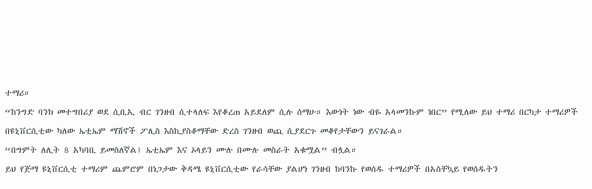ተማሪ።
“ከንግድ ባንክ መተግበሪያ ወደ ሲቢኢ ብር ገንዘብ ሲተላለፍ እየቆረጠ አይደለም ሲሉ ሰማሁ። እውነት ነው ብዬ አላመንኩም ነበር” የሚለው ይህ ተማሪ በርካታ ተማሪዎች በዩኒቨርሲቲው ካለው ኤቲኤም ማሽኖች ፖሊስ እስኪያስቆማቸው ድረስ ገንዘብ ወጪ ሲያደርጉ መቆየታቸውን ይናገራል።
“በግምት ለሊት 8 አካባቢ ይመስለኛል፤ ኤቲኤም እና ኦላይን ሙሉ በሙሉ መስራት አቁሟል” ብሏል።
ይህ የጅማ ዩኒቨርሲቲ ተማሪም ጨምሮም በነጋታው ቅዳሜ ዩኒቨርሲቲው የራሳቸው ያልሆነ ገንዘብ ከባንኩ የወሰዱ ተማሪዎች በአስቸኳይ የወሰዱትን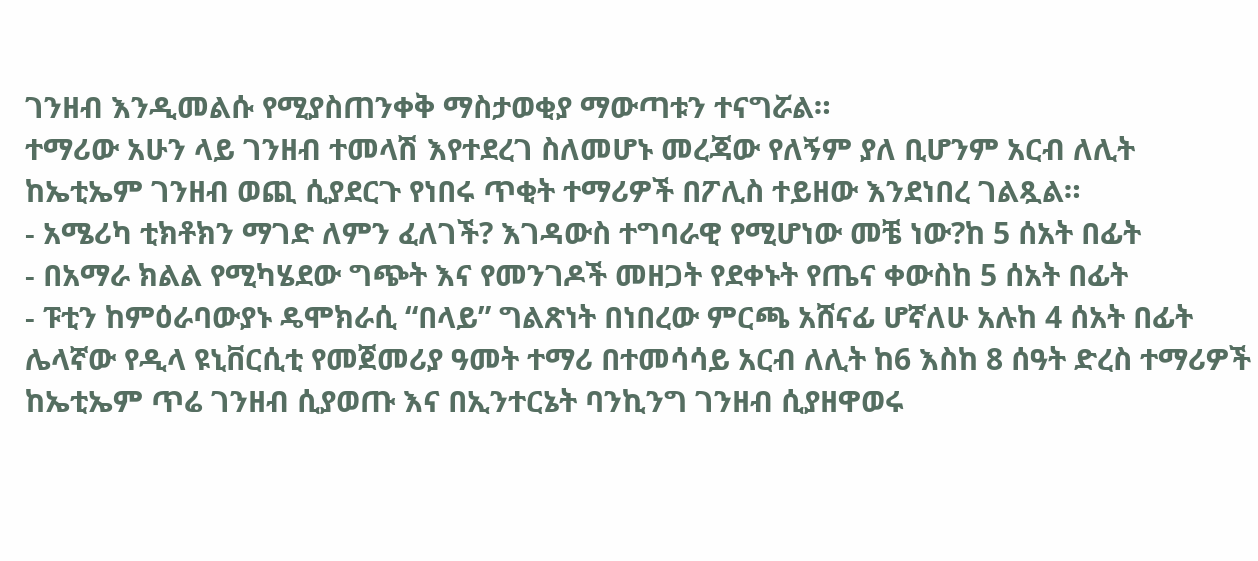ገንዘብ እንዲመልሱ የሚያስጠንቀቅ ማስታወቂያ ማውጣቱን ተናግሯል።
ተማሪው አሁን ላይ ገንዘብ ተመላሽ እየተደረገ ስለመሆኑ መረጃው የለኝም ያለ ቢሆንም አርብ ለሊት ከኤቲኤም ገንዘብ ወጪ ሲያደርጉ የነበሩ ጥቂት ተማሪዎች በፖሊስ ተይዘው እንደነበረ ገልጿል።
- አሜሪካ ቲክቶክን ማገድ ለምን ፈለገች? እገዳውስ ተግባራዊ የሚሆነው መቼ ነው?ከ 5 ሰአት በፊት
- በአማራ ክልል የሚካሄደው ግጭት እና የመንገዶች መዘጋት የደቀኑት የጤና ቀውስከ 5 ሰአት በፊት
- ፑቲን ከምዕራባውያኑ ዴሞክራሲ “በላይ” ግልጽነት በነበረው ምርጫ አሸናፊ ሆኛለሁ አሉከ 4 ሰአት በፊት
ሌላኛው የዲላ ዩኒቨርሲቲ የመጀመሪያ ዓመት ተማሪ በተመሳሳይ አርብ ለሊት ከ6 እስከ 8 ሰዓት ድረስ ተማሪዎች ከኤቲኤም ጥሬ ገንዘብ ሲያወጡ እና በኢንተርኔት ባንኪንግ ገንዘብ ሲያዘዋወሩ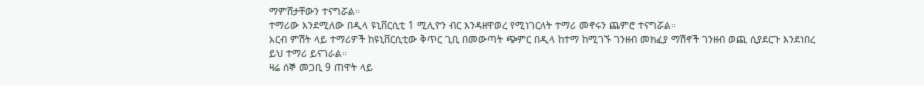ማምሸታቸውን ተናግሯል።
ተማሪው እንደሚለው በዲላ ዩኒቨርሲቲ 1 ሚሊዮን ብር እንዳዘዋወረ የሚነገርለት ተማሪ መኖሩን ጨምሮ ተናግሯል።
አርብ ምሽት ላይ ተማሪዎች ከዩኒቨርሲቲው ቅጥር ጊቢ በመውጣት ጭምር በዲላ ከተማ ከሚገኙ ገንዘብ መክፈያ ማሽኖች ገንዘብ ወጪ ሲያደርጉ እንደነበረ ይህ ተማሪ ይናገራል።
ዛሬ ሰኞ መጋቢ 9 ጠዋት ላይ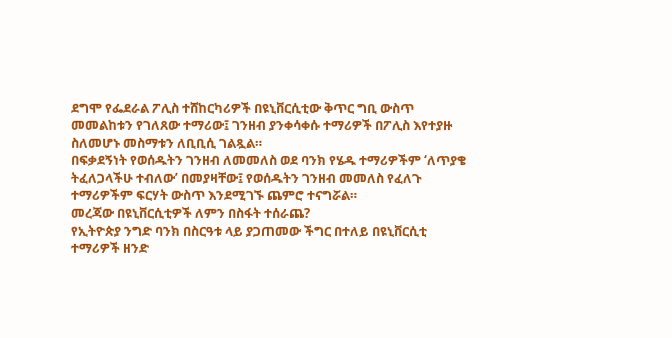ደግሞ የፌደራል ፖሊስ ተሸከርካሪዎች በዩኒቨርሲቲው ቅጥር ግቢ ውስጥ መመልከቱን የገለጸው ተማሪው፤ ገንዘብ ያንቀሳቀሱ ተማሪዎች በፖሊስ እየተያዙ ስለመሆኑ መስማቱን ለቢቢሲ ገልጿል።
በፍቃደኝነት የወሰዱትን ገንዘብ ለመመለስ ወደ ባንክ የሄዱ ተማሪዎችም ‘ለጥያቄ ትፈለጋላችሁ ተብለው’ በመያዛቸው፤ የወሰዱትን ገንዘብ መመለስ የፈለጉ ተማሪዎችም ፍርሃት ውስጥ እንደሚገኙ ጨምሮ ተናግሯል።
መረጃው በዩኒቨርሲቲዎች ለምን በስፋት ተሰራጨ?
የኢትዮጵያ ንግድ ባንክ በስርዓቱ ላይ ያጋጠመው ችግር በተለይ በዩኒቨርሲቲ ተማሪዎች ዘንድ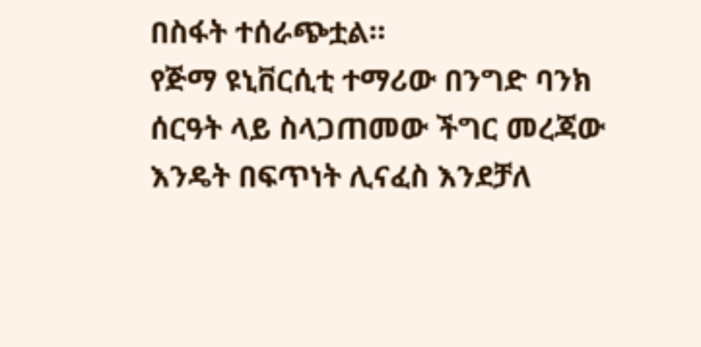በስፋት ተሰራጭቷል።
የጅማ ዩኒቨርሲቲ ተማሪው በንግድ ባንክ ሰርዓት ላይ ስላጋጠመው ችግር መረጃው እንዴት በፍጥነት ሊናፈስ እንደቻለ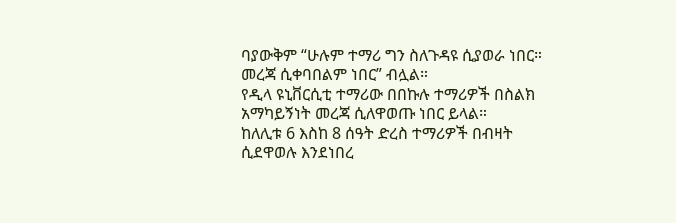ባያውቅም “ሁሉም ተማሪ ግን ስለጉዳዩ ሲያወራ ነበር። መረጃ ሲቀባበልም ነበር” ብሏል።
የዲላ ዩኒቨርሲቲ ተማሪው በበኩሉ ተማሪዎች በስልክ አማካይኝነት መረጃ ሲለዋወጡ ነበር ይላል።
ከለሊቱ 6 እስከ 8 ሰዓት ድረስ ተማሪዎች በብዛት ሲደዋወሉ እንደነበረ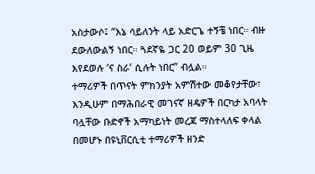አስታውሶ፤ “እኔ ሳይለንት ላይ አድርጌ ተኝቼ ነበር። ብዙ ደውለውልኝ ነበር። ጓደኛዬ ጋር 20 ወይም 30 ጊዜ እየደወሉ ‘ና ስራ’ ሲሉት ነበር” ብሏል።
ተማሪዎች በጥናት ምክንያት አምሽተው መቆየታቸው፣ እንዲሁም በማሕበራዊ መገናኛ ዘዴዎች በርካታ አባላት ባሏቸው ቡድኖች አማካይነት መረጃ ማስተላለፍ ቀላል በመሆኑ በዩኒቨርሲቲ ተማሪዎች ዘንድ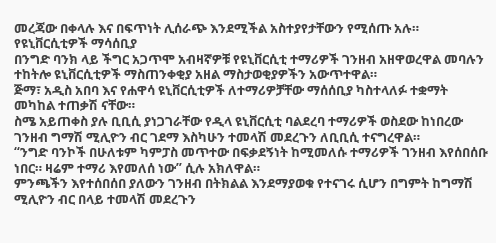መረጃው በቀላሉ እና በፍጥነት ሊሰራጭ እንደሚችል አስተያየታቸውን የሚሰጡ አሉ።
የዩኒቨርሲቲዎች ማሳሰቢያ
በንግድ ባንክ ላይ ችግር አጋጥሞ አብዛኛዎቹ የዩኒቨርሲቲ ተማሪዎች ገንዘብ አዘዋወረዋል መባሉን ተከትሎ ዩኒቨርሲቲዎች ማስጠንቀቂያ አዘል ማስታወቂያዎችን አውጥተዋል።
ጅማ፣ አዲስ አበባ እና የሐዋሳ ዩኒቨርሲቲዎች ለተማሪዎቻቸው ማሰሰቢያ ካስተላለፉ ተቋማት መካከል ተጠቃሽ ናቸው።
ስሜ አይጠቀስ ያሉ ቢቢሲ ያነጋገራቸው የዲላ ዩኒቨርሲቲ ባልደረባ ተማሪዎች ወስደው ከነበረው ገንዘብ ግማሽ ሚሊዮን ብር ገደማ እስካሁን ተመላሽ መደረጉን ለቢቢሲ ተናግረዋል።
“ንግድ ባንኮች በሁለቱም ካምፓስ መጥተው በፍቃደኝነት ከሚመለሱ ተማሪዎች ገንዘብ እየሰበሰቡ ነበር። ዛሬም ተማሪ እየመለሰ ነው” ሲሉ አክለዋል።
ምንጫችን እየተሰበሰበ ያለውን ገንዘብ በትክልል እንደማያወቁ የተናገሩ ሲሆን በግምት ከግማሽ ሚሊዮን ብር በላይ ተመላሽ መደረጉን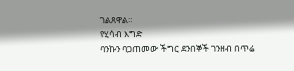ገልጸዋል።
የሂሳብ እግድ
ባንኩን ባጋጠመው ችግር ደንበኞች ገንዘብ በጥሬ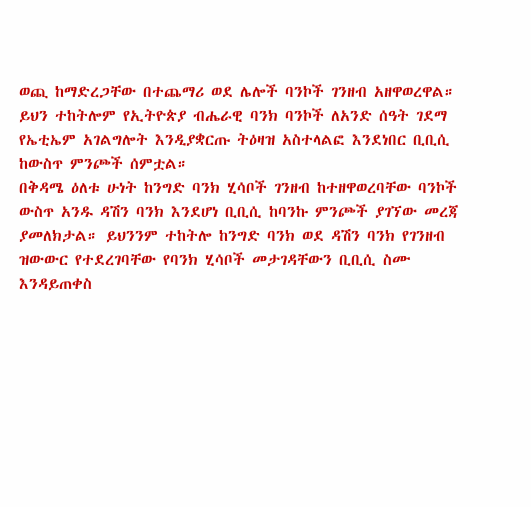ወጪ ከማድረጋቸው በተጨማሪ ወደ ሌሎች ባንኮች ገንዘብ አዘዋወረዋል።
ይህን ተከትሎም የኢትዮጵያ ብሔራዊ ባንክ ባንኮች ለአንድ ሰዓት ገደማ የኤቲኤም አገልግሎት እንዲያቋርጡ ትዕዛዝ አስተላልፎ እንደነበር ቢቢሲ ከውስጥ ምንጮች ሰምቷል።
በቅዳሜ ዕለቱ ሁነት ከንግድ ባንክ ሂሳቦች ገንዘብ ከተዘዋወረባቸው ባንኮች ውስጥ አንዱ ዳሽን ባንክ እንደሆነ ቢቢሲ ከባንኩ ምንጮች ያገኘው መረጃ ያመለክታል። ይህንንም ተከትሎ ከንግድ ባንክ ወደ ዳሽን ባንክ የገንዘብ ዝውውር የተደረገባቸው የባንክ ሂሳቦች መታገዳቸውን ቢቢሲ ስሙ እንዳይጠቀስ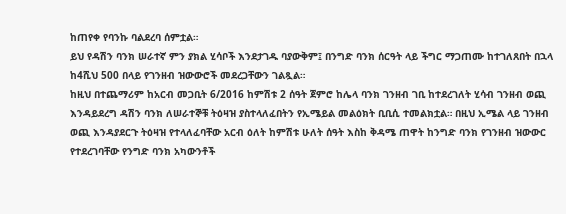ከጠየቀ የባንኩ ባልደረባ ሰምቷል።
ይህ የዳሽን ባንክ ሠራተኛ ምን ያክል ሂሳቦች እንደታገዱ ባያውቅም፤ በንግድ ባንክ ሰርዓት ላይ ችግር ማጋጠሙ ከተገለጸበት በኋላ ከ4ሺህ 500 በላይ የገንዘብ ዝውውሮች መደረጋቸውን ገልጿል።
ከዚህ በተጨማሪም ከአርብ መጋቢት 6/2016 ከምሽቱ 2 ሰዓት ጀምሮ ከሌላ ባንክ ገንዘብ ገቢ ከተደረገለት ሂሳብ ገንዘብ ወጪ እንዳይደረግ ዳሽን ባንክ ለሠራተኞቹ ትዕዛዝ ያስተላለፈበትን የኢሜይል መልዕክት ቢቢሲ ተመልክቷል። በዚህ ኢሜል ላይ ገንዘብ ወጪ እንዳያደርጉ ትዕዛዝ የተላለፈባቸው አርብ ዕለት ከምሽቱ ሁለት ሰዓት እስከ ቅዳሜ ጠዋት ከንግድ ባንክ የገንዘብ ዝውውር የተደረገባቸው የንግድ ባንክ አካውንቶች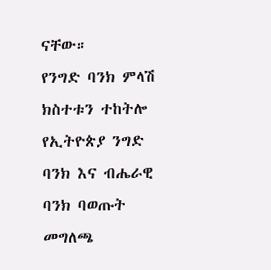ናቸው።
የንግድ ባንክ ምላሽ
ክስተቱን ተከትሎ የኢትዮጵያ ንግድ ባንክ እና ብሔራዊ ባንክ ባወጡት መግለጫ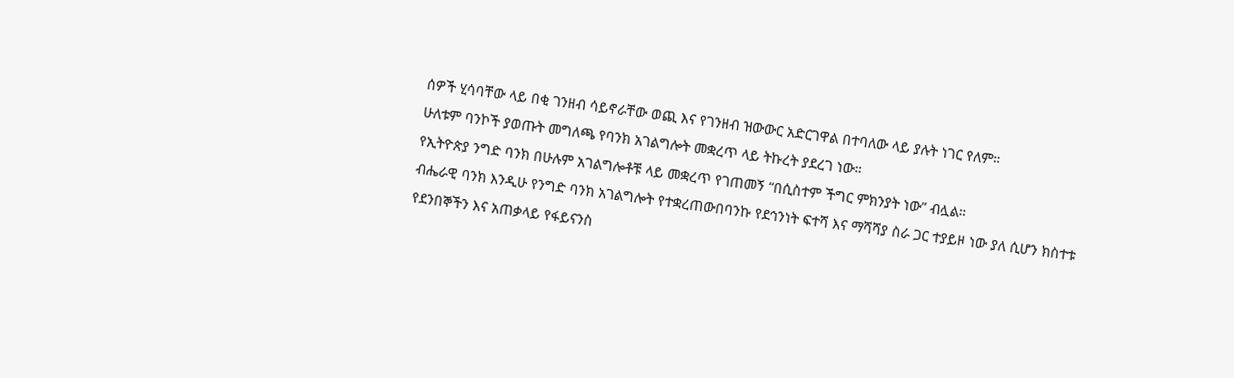ሰዎች ሂሳባቸው ላይ በቂ ገንዘብ ሳይኖራቸው ወጪ እና የገንዘብ ዝውውር አድርገዋል በተባለው ላይ ያሉት ነገር የለም።
ሁለቱም ባንኮች ያወጡት መግለጫ የባንክ አገልግሎት መቋረጥ ላይ ትኩረት ያደረገ ነው።
የኢትዮጵያ ንግድ ባንክ በሁሉም አገልግሎቶቹ ላይ መቋረጥ የገጠመኝ “በሲስተም ችግር ምክንያት ነው” ብሏል።
ብሔራዊ ባንክ እንዲሁ የንግድ ባንክ አገልግሎት የተቋረጠውበባንኩ የደኅንነት ፍተሻ እና ማሻሻያ ስራ ጋር ተያይዞ ነው ያለ ሲሆን ክስተቱ የደንበኞችን እና አጠቃላይ የፋይናንስ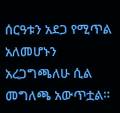ሰርዓቱን አደጋ የሚጥል አለመሆኑን አረጋግጫለሁ ሲል መግለጫ አውጥቷል።